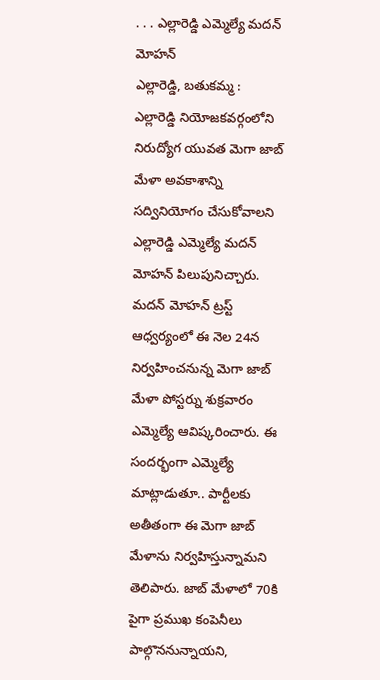. . . ఎల్లారెడ్డి ఎమ్మెల్యే మదన్ మోహన్
ఎల్లారెడ్డి, బతుకమ్మ :
ఎల్లారెడ్డి నియోజకవర్గంలోని నిరుద్యోగ యువత మెగా జాబ్ మేళా అవకాశాన్ని సద్వినియోగం చేసుకోవాలని ఎల్లారెడ్డి ఎమ్మెల్యే మదన్ మోహన్ పిలుపునిచ్చారు. మదన్ మోహన్ ట్రస్ట్ ఆధ్వర్యంలో ఈ నెల 24న నిర్వహించనున్న మెగా జాబ్ మేళా పోస్టర్ను శుక్రవారం ఎమ్మెల్యే ఆవిష్కరించారు. ఈ సందర్భంగా ఎమ్మెల్యే మాట్లాడుతూ.. పార్టీలకు అతీతంగా ఈ మెగా జాబ్ మేళాను నిర్వహిస్తున్నామని తెలిపారు. జాబ్ మేళాలో 70కి పైగా ప్రముఖ కంపెనీలు పాల్గొననున్నాయని,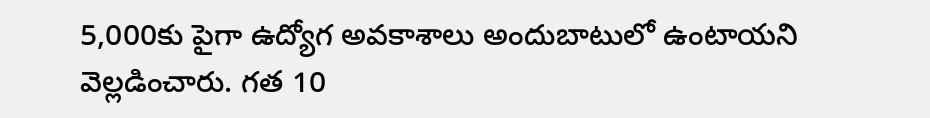5,000కు పైగా ఉద్యోగ అవకాశాలు అందుబాటులో ఉంటాయని వెల్లడించారు. గత 10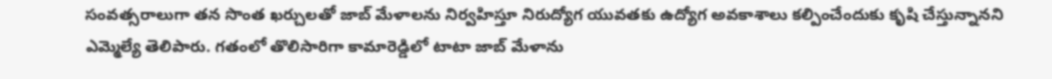సంవత్సరాలుగా తన సొంత ఖర్చులతో జాబ్ మేళాలను నిర్వహిస్తూ నిరుద్యోగ యువతకు ఉద్యోగ అవకాశాలు కల్పించేందుకు కృషి చేస్తున్నానని ఎమ్మెల్యే తెలిపారు. గతంలో తొలిసారిగా కామారెడ్డిలో టాటా జాబ్ మేళాను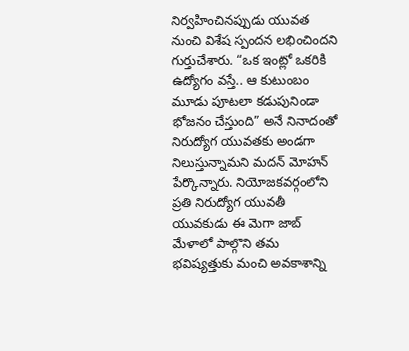నిర్వహించినప్పుడు యువత నుంచి విశేష స్పందన లభించిందని గుర్తుచేశారు. “ఒక ఇంట్లో ఒకరికి ఉద్యోగం వస్తే.. ఆ కుటుంబం మూడు పూటలా కడుపునిండా భోజనం చేస్తుంది” అనే నినాదంతో నిరుద్యోగ యువతకు అండగా నిలుస్తున్నామని మదన్ మోహన్ పేర్కొన్నారు. నియోజకవర్గంలోని ప్రతి నిరుద్యోగ యువతీ యువకుడు ఈ మెగా జాబ్ మేళాలో పాల్గొని తమ భవిష్యత్తుకు మంచి అవకాశాన్ని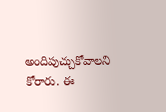అందిపుచ్చుకోవాలని కోరారు. ఈ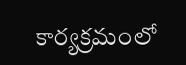కార్యక్రమంలో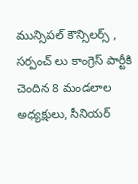మున్సిపల్ కౌన్సిలర్స్ , సర్పంచ్ లు కాంగ్రెస్ పార్టీకి చెందిన 8 మండలాల అధ్యక్షులు, సీనియర్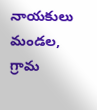నాయకులు మండల, గ్రామ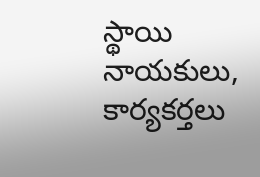స్థాయి నాయకులు, కార్యకర్తలు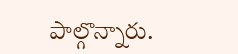పాల్గొన్నారు.